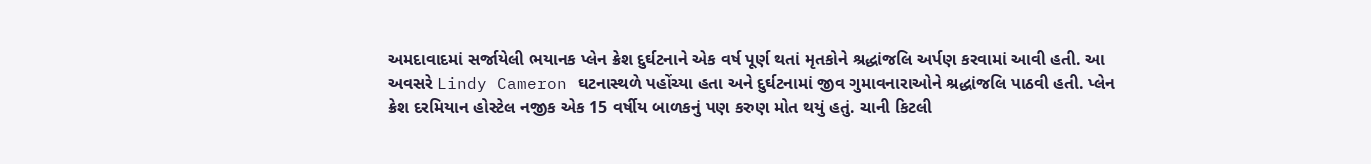અમદાવાદમાં સર્જાયેલી ભયાનક પ્લેન ક્રેશ દુર્ઘટનાને એક વર્ષ પૂર્ણ થતાં મૃતકોને શ્રદ્ધાંજલિ અર્પણ કરવામાં આવી હતી. આ અવસરે Lindy Cameron ઘટનાસ્થળે પહોંચ્યા હતા અને દુર્ઘટનામાં જીવ ગુમાવનારાઓને શ્રદ્ધાંજલિ પાઠવી હતી. પ્લેન ક્રેશ દરમિયાન હોસ્ટેલ નજીક એક 15 વર્ષીય બાળકનું પણ કરુણ મોત થયું હતું. ચાની કિટલી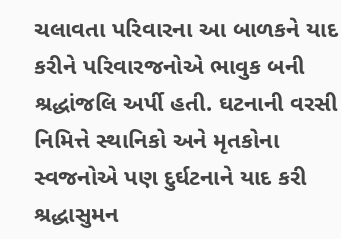ચલાવતા પરિવારના આ બાળકને યાદ કરીને પરિવારજનોએ ભાવુક બની શ્રદ્ધાંજલિ અર્પી હતી. ઘટનાની વરસી નિમિત્તે સ્થાનિકો અને મૃતકોના સ્વજનોએ પણ દુર્ઘટનાને યાદ કરી શ્રદ્ધાસુમન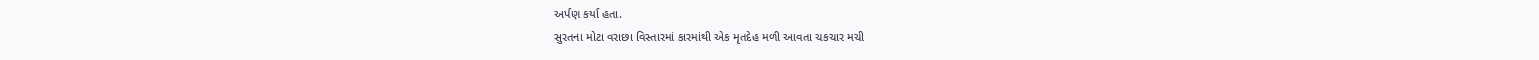અર્પણ કર્યા હતા.
સુરતના મોટા વરાછા વિસ્તારમાં કારમાંથી એક મૃતદેહ મળી આવતા ચકચાર મચી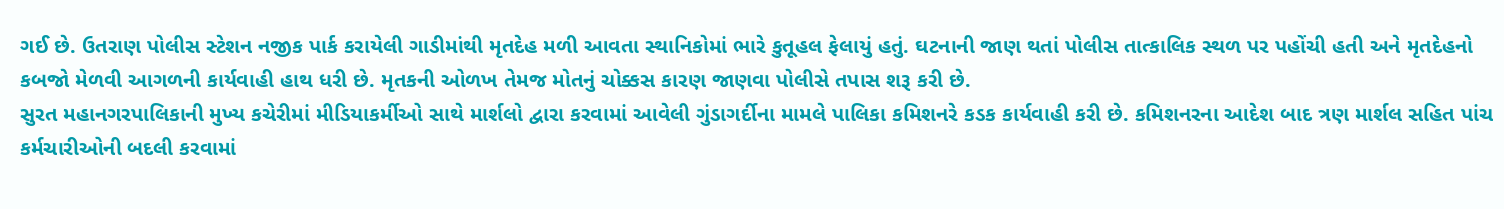ગઈ છે. ઉતરાણ પોલીસ સ્ટેશન નજીક પાર્ક કરાયેલી ગાડીમાંથી મૃતદેહ મળી આવતા સ્થાનિકોમાં ભારે કુતૂહલ ફેલાયું હતું. ઘટનાની જાણ થતાં પોલીસ તાત્કાલિક સ્થળ પર પહોંચી હતી અને મૃતદેહનો કબજો મેળવી આગળની કાર્યવાહી હાથ ધરી છે. મૃતકની ઓળખ તેમજ મોતનું ચોક્કસ કારણ જાણવા પોલીસે તપાસ શરૂ કરી છે.
સુરત મહાનગરપાલિકાની મુખ્ય કચેરીમાં મીડિયાકર્મીઓ સાથે માર્શલો દ્વારા કરવામાં આવેલી ગુંડાગર્દીના મામલે પાલિકા કમિશનરે કડક કાર્યવાહી કરી છે. કમિશનરના આદેશ બાદ ત્રણ માર્શલ સહિત પાંચ કર્મચારીઓની બદલી કરવામાં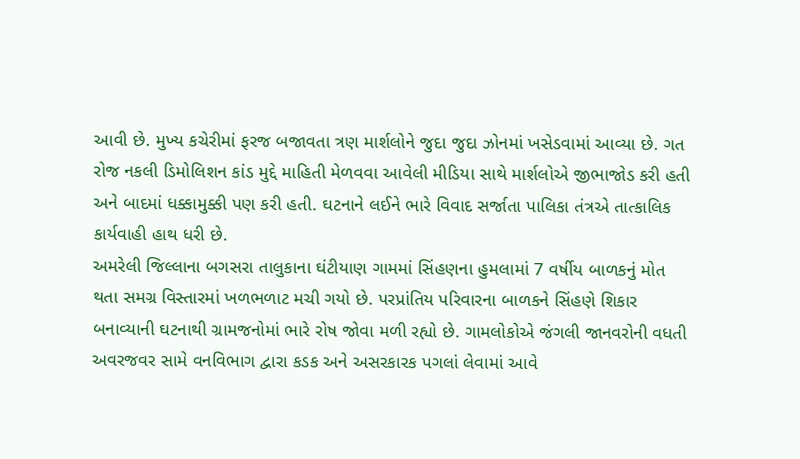આવી છે. મુખ્ય કચેરીમાં ફરજ બજાવતા ત્રણ માર્શલોને જુદા જુદા ઝોનમાં ખસેડવામાં આવ્યા છે. ગત રોજ નકલી ડિમોલિશન કાંડ મુદ્દે માહિતી મેળવવા આવેલી મીડિયા સાથે માર્શલોએ જીભાજોડ કરી હતી અને બાદમાં ધક્કામુક્કી પણ કરી હતી. ઘટનાને લઈને ભારે વિવાદ સર્જાતા પાલિકા તંત્રએ તાત્કાલિક કાર્યવાહી હાથ ધરી છે.
અમરેલી જિલ્લાના બગસરા તાલુકાના ઘંટીયાણ ગામમાં સિંહણના હુમલામાં 7 વર્ષીય બાળકનું મોત થતા સમગ્ર વિસ્તારમાં ખળભળાટ મચી ગયો છે. પરપ્રાંતિય પરિવારના બાળકને સિંહણે શિકાર બનાવ્યાની ઘટનાથી ગ્રામજનોમાં ભારે રોષ જોવા મળી રહ્યો છે. ગામલોકોએ જંગલી જાનવરોની વધતી અવરજવર સામે વનવિભાગ દ્વારા કડક અને અસરકારક પગલાં લેવામાં આવે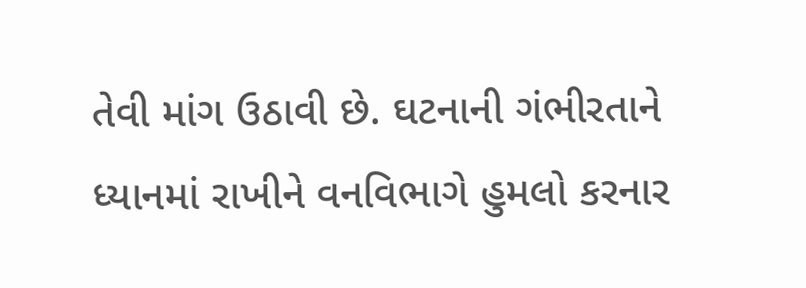તેવી માંગ ઉઠાવી છે. ઘટનાની ગંભીરતાને ધ્યાનમાં રાખીને વનવિભાગે હુમલો કરનાર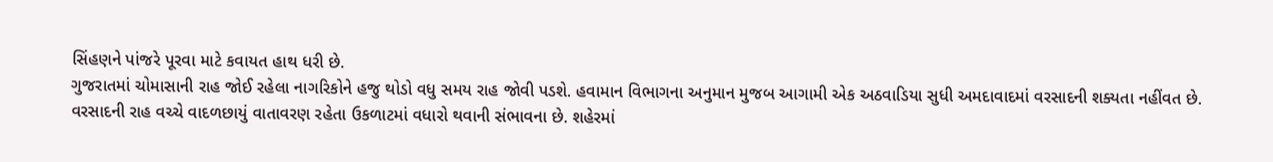સિંહણને પાંજરે પૂરવા માટે કવાયત હાથ ધરી છે.
ગુજરાતમાં ચોમાસાની રાહ જોઈ રહેલા નાગરિકોને હજુ થોડો વધુ સમય રાહ જોવી પડશે. હવામાન વિભાગના અનુમાન મુજબ આગામી એક અઠવાડિયા સુધી અમદાવાદમાં વરસાદની શક્યતા નહીંવત છે. વરસાદની રાહ વચ્ચે વાદળછાયું વાતાવરણ રહેતા ઉકળાટમાં વધારો થવાની સંભાવના છે. શહેરમાં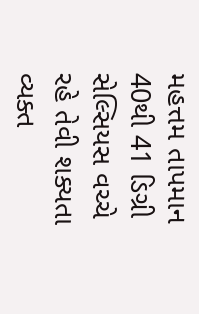મહત્તમ તાપમાન 40થી 41 ડિગ્રી સેલ્સિયસ વચ્ચે રહે તેવી શક્યતા વ્યક્ત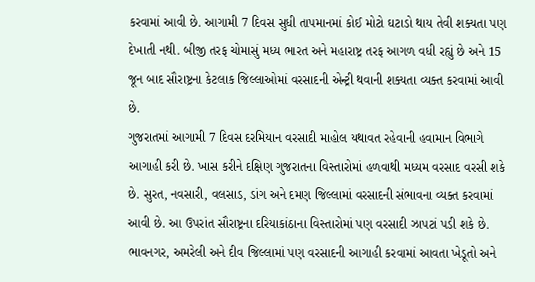કરવામાં આવી છે. આગામી 7 દિવસ સુધી તાપમાનમાં કોઈ મોટો ઘટાડો થાય તેવી શક્યતા પણ દેખાતી નથી. બીજી તરફ ચોમાસું મધ્ય ભારત અને મહારાષ્ટ્ર તરફ આગળ વધી રહ્યું છે અને 15 જૂન બાદ સૌરાષ્ટ્રના કેટલાક જિલ્લાઓમાં વરસાદની એન્ટ્રી થવાની શક્યતા વ્યક્ત કરવામાં આવી છે.
ગુજરાતમાં આગામી 7 દિવસ દરમિયાન વરસાદી માહોલ યથાવત રહેવાની હવામાન વિભાગે આગાહી કરી છે. ખાસ કરીને દક્ષિણ ગુજરાતના વિસ્તારોમાં હળવાથી મધ્યમ વરસાદ વરસી શકે છે. સુરત, નવસારી, વલસાડ, ડાંગ અને દમણ જિલ્લામાં વરસાદની સંભાવના વ્યક્ત કરવામાં આવી છે. આ ઉપરાંત સૌરાષ્ટ્રના દરિયાકાંઠાના વિસ્તારોમાં પણ વરસાદી ઝાપટાં પડી શકે છે. ભાવનગર, અમરેલી અને દીવ જિલ્લામાં પણ વરસાદની આગાહી કરવામાં આવતા ખેડૂતો અને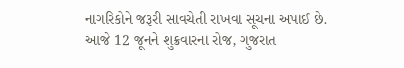નાગરિકોને જરૂરી સાવચેતી રાખવા સૂચના અપાઈ છે.
આજે 12 જૂનને શુક્રવારના રોજ, ગુજરાત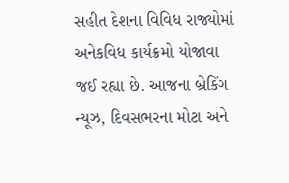સહીત દેશના વિવિધ રાજ્યોમાં અનેકવિધ કાર્યક્રમો યોજાવા જઈ રહ્યા છે. આજના બ્રેકિંગ ન્યૂઝ, દિવસભરના મોટા અને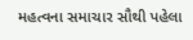મહત્વના સમાચાર સૌથી પહેલા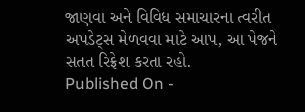જાણવા અને વિવિધ સમાચારના ત્વરીત અપડેટ્સ મેળવવા માટે આપ, આ પેજને સતત રિફ્રેશ કરતા રહો.
Published On -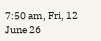7:50 am, Fri, 12 June 26